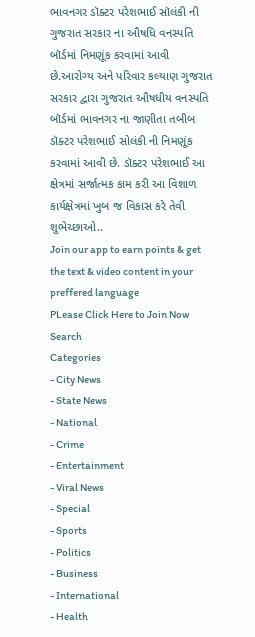ભાવનગર ડૉક્ટર પરેશભાઈ સૉલંકી ની ગુજરાત સરકાર ના ઔષધિ વનસ્પતિ બૉર્ડમાં નિમણૂંક કરવામાં આવી છે.આરોગ્ય અને પરિવાર કલ્યાણ ગુજરાત સરકાર દ્વારા ગુજરાત ઔષધીય વનસ્પતિ બૉર્ડમાં ભાવનગર ના જાણીતા તબીબ ડૉક્ટર પરેશભાઈ સોલંકી ની નિમણૂંક કરવામાં આવી છે. ડૉક્ટર પરેશભાઈ આ ક્ષેત્રમાં સર્જાત્મક કામ કરી આ વિશાળ કાર્યક્ષેત્રમાં ખુબ જ વિકાસ કરે તેવી શુભેચ્છાઓ..
Join our app to earn points & get the text & video content in your preffered language
PLease Click Here to Join Now
Search
Categories
- City News
- State News
- National
- Crime
- Entertainment
- Viral News
- Special
- Sports
- Politics
- Business
- International
- Health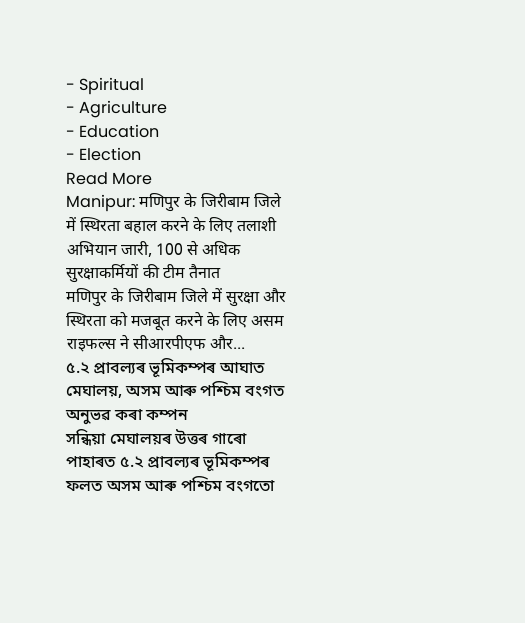- Spiritual
- Agriculture
- Education
- Election
Read More
Manipur: मणिपुर के जिरीबाम जिले में स्थिरता बहाल करने के लिए तलाशी अभियान जारी, 100 से अधिक सुरक्षाकर्मियों की टीम तैनात
मणिपुर के जिरीबाम जिले में सुरक्षा और स्थिरता को मजबूत करने के लिए असम राइफल्स ने सीआरपीएफ और...
৫.২ প্ৰাবল্যৰ ভূমিকম্পৰ আঘাত মেঘালয়, অসম আৰু পশ্চিম বংগত অনুভৱ কৰা কম্পন
সন্ধিয়া মেঘালয়ৰ উত্তৰ গাৰো পাহাৰত ৫.২ প্ৰাবল্যৰ ভূমিকম্পৰ ফলত অসম আৰু পশ্চিম বংগতো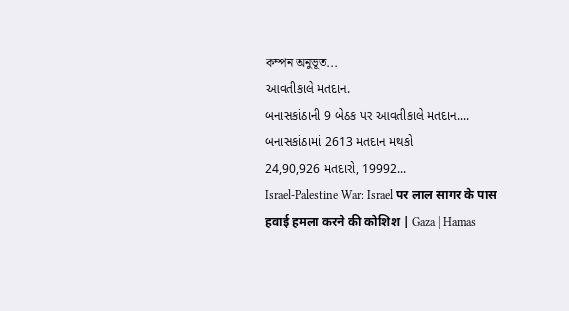কম্পন অনুভূত...
આવતીકાલે મતદાન.
બનાસકાંઠાની 9 બેઠક પર આવતીકાલે મતદાન....
બનાસકાંઠામાં 2613 મતદાન મથકો
24,90,926 મતદારો, 19992...
Israel-Palestine War: Israel पर लाल सागर के पास हवाई हमला करने की कोशिश | Gaza | Hamas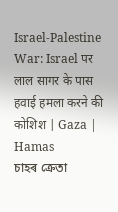Israel-Palestine War: Israel पर लाल सागर के पास हवाई हमला करने की कोशिश | Gaza | Hamas
চাহৰ ক্ৰেতা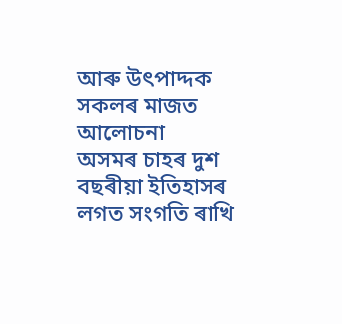আৰু উৎপাদ্দক সকলৰ মাজত আলোচনা
অসমৰ চাহৰ দুশ বছৰীয়া ইতিহাসৰ লগত সংগতি ৰাখি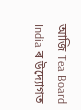আজি Tea Board India ৰ উদ্যোগত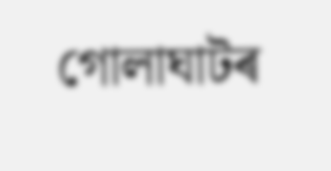গোলাঘাটৰ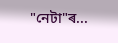"নেটা"ৰ...